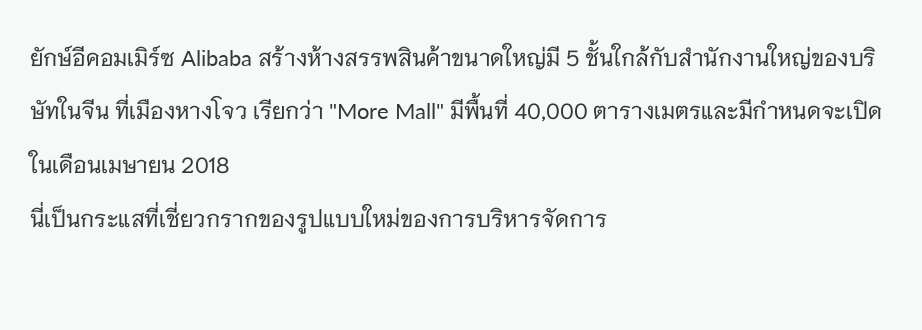ยักษ์อีคอมเมิร์ซ Alibaba สร้างห้างสรรพสินค้าขนาดใหญ่มี 5 ชั้นใกล้กับสำนักงานใหญ่ของบริษัทในจีน ที่เมืองหางโจว เรียกว่า "More Mall" มีพื้นที่ 40,000 ตารางเมตรและมีกำหนดจะเปิดในเดือนเมษายน 2018
นี่เป็นกระแสที่เชี่ยวกรากของรูปแบบใหม่ของการบริหารจัดการ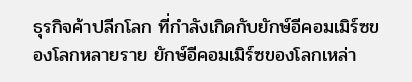ธุรกิจค้าปลีกโลก ที่กำลังเกิดกับยักษ์อีคอมเมิร์ซของโลกหลายราย ยักษ์อีคอมเมิร์ซของโลกเหล่า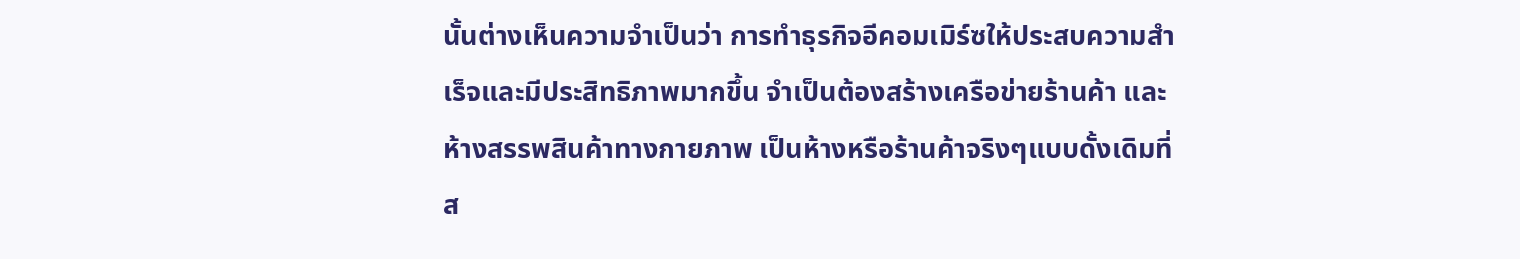นั้นต่างเห็นความจำเป็นว่า การทำธุรกิจอีคอมเมิร์ซให้ประสบความสำเร็จและมีประสิทธิภาพมากขึ้น จำเป็นต้องสร้างเครือข่ายร้านค้า และห้างสรรพสินค้าทางกายภาพ เป็นห้างหรือร้านค้าจริงๆแบบดั้งเดิมที่ส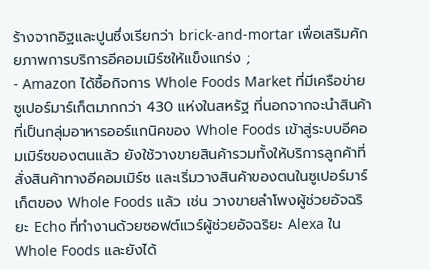ร้างจากอิฐและปูนซึ่งเรียกว่า brick-and-mortar เพื่อเสริมศักยภาพการบริการอีคอมเมิร์ซให้แข็งแกร่ง ;
- Amazon ได้ซื้อกิจการ Whole Foods Market ที่มีเครือข่ายซูเปอร์มาร์เก็ตมากกว่า 430 แห่งในสหรัฐ ที่นอกจากจะนำสินค้าที่เป็นกลุ่มอาหารออร์แกนิคของ Whole Foods เข้าสู่ระบบอีคอมเมิร์ซของตนแล้ว ยังใช้วางขายสินค้ารวมทั้งให้บริการลูกค้าที่สั่งสินค้าทางอีคอมเมิร์ซ และเริ่มวางสินค้าของตนในซูเปอร์มาร์เก็ตของ Whole Foods แล้ว เช่น วางขายลำโพงผู้ช่วยอัจฉริยะ Echo ที่ทำงานด้วยซอฟต์แวร์ผู้ช่วยอัจฉริยะ Alexa ใน Whole Foods และยังได้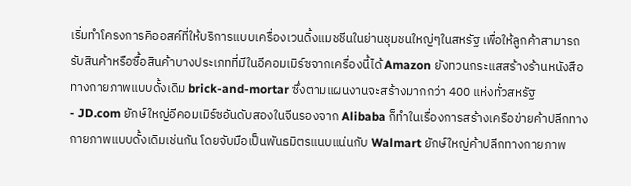เริ่มทำโครงการคิออสค์ที่ให้บริการแบบเครื่องเวนดิ้งแมชชีนในย่านชุมชนใหญ่ๆในสหรัฐ เพื่อให้ลูกค้าสามารถรับสินค้าหรือซื้อสินค้าบางประเภทที่มีในอีคอมเมิร์ซจากเครื่องนี้ได้ Amazon ยังทวนกระแสสร้างร้านหนังสือทางกายภาพแบบดั้งเดิม brick-and-mortar ซึ่งตามแผนงานจะสร้างมากกว่า 400 แห่งทั่วสหรัฐ
- JD.com ยักษ์ใหญ่อีคอมเมิร์ซอันดับสองในจีนรองจาก Alibaba ก็ทำในเรื่องการสร้างเครือข่ายค้าปลีกทางกายภาพแบบดั้งเดิมเช่นกัน โดยจับมือเป็นพันธมิตรแนบแน่นกับ Walmart ยักษ์ใหญ่ค้าปลีกทางกายภาพ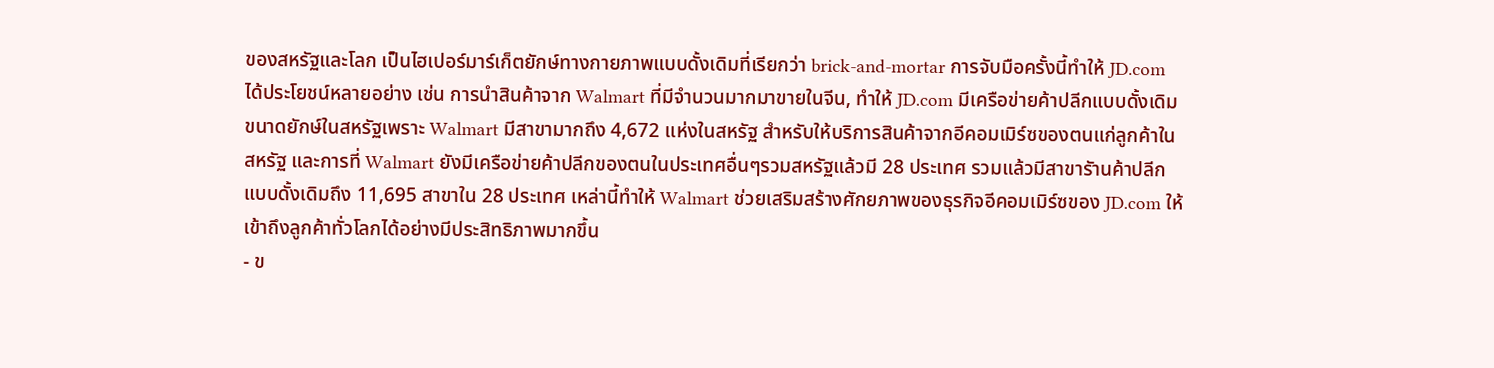ของสหรัฐและโลก เป็นไฮเปอร์มาร์เก็ตยักษ์ทางกายภาพแบบดั้งเดิมที่เรียกว่า brick-and-mortar การจับมือครั้งนี้ทำให้ JD.com ได้ประโยชน์หลายอย่าง เช่น การนำสินค้าจาก Walmart ที่มีจำนวนมากมาขายในจีน, ทำให้ JD.com มีเครือข่ายค้าปลีกแบบดั้งเดิมขนาดยักษ์ในสหรัฐเพราะ Walmart มีสาขามากถึง 4,672 แห่งในสหรัฐ สำหรับให้บริการสินค้าจากอีคอมเมิร์ซของตนแก่ลูกค้าในสหรัฐ และการที่ Walmart ยังมีเครือข่ายค้าปลีกของตนในประเทศอื่นๆรวมสหรัฐแล้วมี 28 ประเทศ รวมแล้วมีสาขารัานค้าปลีกแบบดั้งเดิมถึง 11,695 สาขาใน 28 ประเทศ เหล่านี้ทำให้ Walmart ช่วยเสริมสร้างศักยภาพของธุรกิจอีคอมเมิร์ซของ JD.com ให้เข้าถึงลูกค้าทั่วโลกได้อย่างมีประสิทธิภาพมากขึ้น
- ข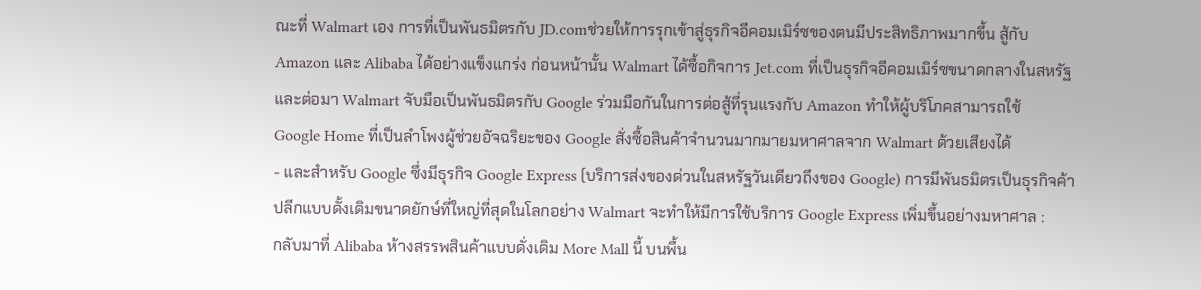ณะที่ Walmart เอง การที่เป็นพันธมิตรกับ JD.comช่วยให้การรุกเข้าสู่ธุรกิจอีคอมเมิร์ซของตนมีประสิทธิภาพมากขึ้น สู้กับ Amazon และ Alibaba ได้อย่างแข็งแกร่ง ก่อนหน้านั้น Walmart ได้ซื้อกิจการ Jet.com ที่เป็นธุรกิจอีคอมเมิร์ซขนาดกลางในสหรัฐ และต่อมา Walmart จับมือเป็นพันธมิตรกับ Google ร่วมมือกันในการต่อสู้ที่รุนแรงกับ Amazon ทำให้ผู้บริโภคสามารถใช้
Google Home ที่เป็นลำโพงผู้ช่วยอัจฉริยะของ Google สั่งซื้อสินค้าจำนวนมากมายมหาศาลจาก Walmart ด้วยเสียงได้
- และสำหรับ Google ซึ่งมีธุรกิจ Google Express (บริการส่งของด่วนในสหรัฐวันเดียวถึงของ Google) การมีพันธมิตรเป็นธุรกิจค้าปลีกแบบดั้งเดิมขนาดยักษ์ที่ใหญ่ที่สุดในโลกอย่าง Walmart จะทำให้มีการใช้บริการ Google Express เพิ่มขึ้นอย่างมหาศาล :
กลับมาที่ Alibaba ห้างสรรพสินค้าแบบดั่งเดิม More Mall นี้ บนพื้น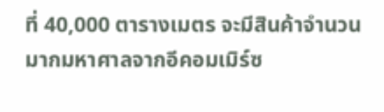ที่ 40,000 ตารางเมตร จะมีสินค้าจำนวนมากมหาศาลจากอีคอมเมิร์ซ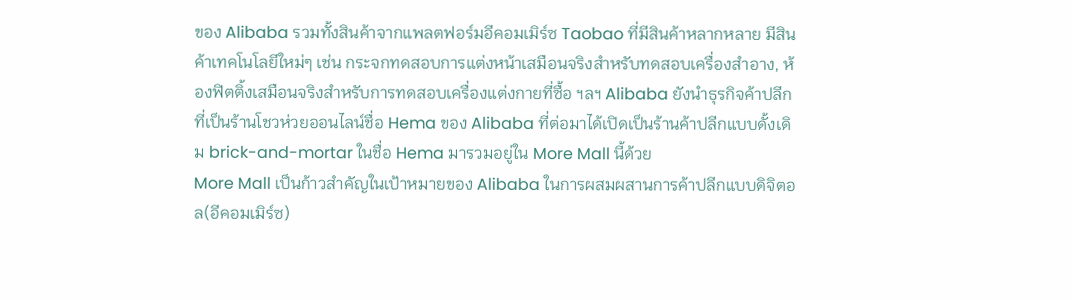ของ Alibaba รวมทั้งสินค้าจากแพลตฟอร์มอีคอมเมิร์ซ Taobao ที่มีสินค้าหลากหลาย มีสินค้าเทคโนโลยีใหม่ๆ เช่น กระจกทดสอบการแต่งหน้าเสมือนจริงสำหรับทดสอบเครื่องสำอาง, ห้องฟิตติ้งเสมือนจริงสำหรับการทดสอบเครื่องแต่งกายที่ซื้อ ฯลฯ Alibaba ยังนำธุรกิจค้าปลีกที่เป็นร้านโชวห่วยออนไลน์ชื่อ Hema ของ Alibaba ที่ต่อมาได้เปิดเป็นร้านค้าปลีกแบบดั้งเดิม brick-and-mortar ในชื่อ Hema มารวมอยู่ใน More Mall นี้ด้วย
More Mall เป็นก้าวสำคัญในเป้าหมายของ Alibaba ในการผสมผสานการค้าปลีกแบบดิจิตอล(อีคอมเมิร์ซ)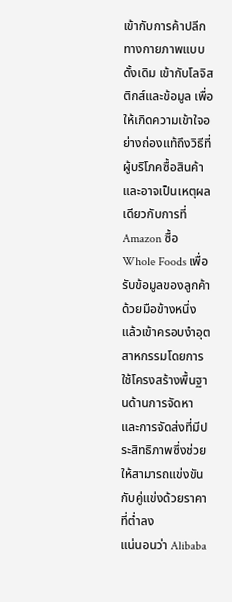เข้ากับการค้าปลีกทางกายภาพแบบดั้งเดิม เข้ากับโลจิสติกส์และข้อมูล เพื่อให้เกิดความเข้าใจอย่างถ่องแท้ถึงวิธีที่ผู้บริโภคซื้อสินค้า และอาจเป็นเหตุผลเดียวกับการที่ Amazon ซื้อ Whole Foods เพื่อรับข้อมูลของลูกค้าด้วยมือข้างหนึ่ง แล้วเข้าครอบงำอุตสาหกรรมโดยการใช้โครงสร้างพื้นฐานด้านการจัดหา และการจัดส่งที่มีประสิทธิภาพซึ่งช่วยให้สามารถแข่งขันกับคู่แข่งด้วยราคาที่ต่ำลง
แน่นอนว่า Alibaba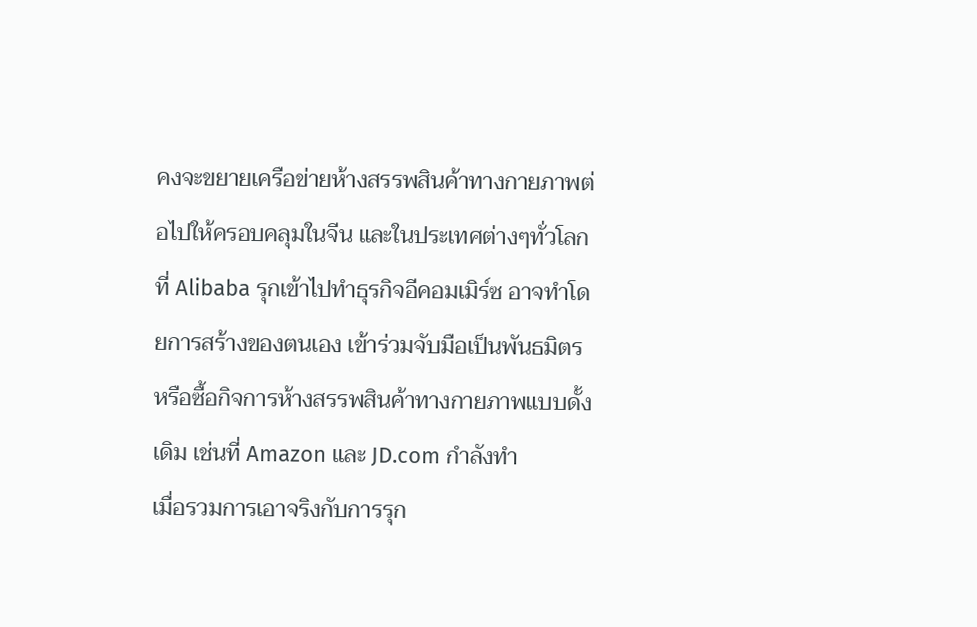คงจะขยายเครือข่ายห้างสรรพสินค้าทางกายภาพต่อไปให้ครอบคลุมในจีน และในประเทศต่างๆทั่วโลกที่ Alibaba รุกเข้าไปทำธุรกิจอีคอมเมิร์ซ อาจทำโดยการสร้างของตนเอง เข้าร่วมจับมือเป็นพันธมิตร หรือซื้อกิจการห้างสรรพสินค้าทางกายภาพแบบดั้งเดิม เช่นที่ Amazon และ JD.com กำลังทำ
เมื่อรวมการเอาจริงกับการรุก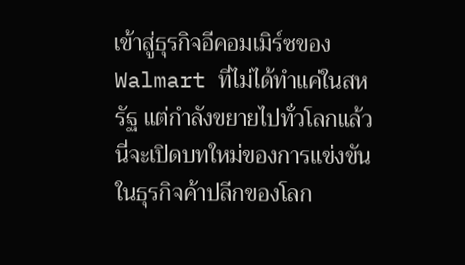เข้าสู่ธุรกิจอีคอมเมิร์ซของ Walmart ที่ไม่ได้ทำแค่ในสหรัฐ แต่กำลังขยายไปทั่วโลกแล้ว นี่จะเปิดบทใหม่ของการแข่งขันในธุรกิจค้าปลีกของโลก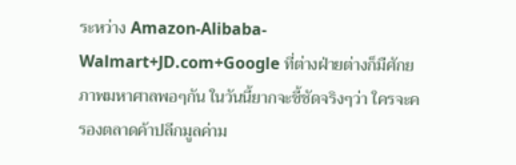ระหว่าง Amazon-Alibaba-Walmart+JD.com+Google ที่ต่างฝ่ายต่างก็มืศักยภาพมหาศาลพอๆกัน ในวันนี้ยากจะชี้ชัดจริงๆว่า ใครจะครองตลาดค้าปลีกมูลค่าม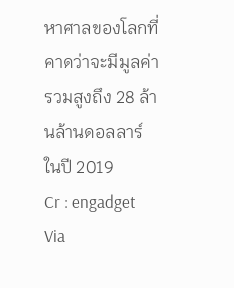หาศาลของโลกที่คาดว่าจะมีมูลค่ารวมสูงถึง 28 ล้านล้านดอลลาร์ ในปี 2019
Cr : engadget Via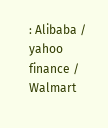: Alibaba / yahoo finance / Walmart